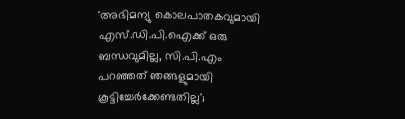'അഭിമന്യു കൊലപാതകവുമായി എസ്.ഡി.പി.ഐക്ക് ഒരു ബന്ധവുമില്ല, സി.പി.എം പറഞ്ഞത് ഞങ്ങളുമായി കൂട്ടിച്ചേർക്കേണ്ടതില്ല';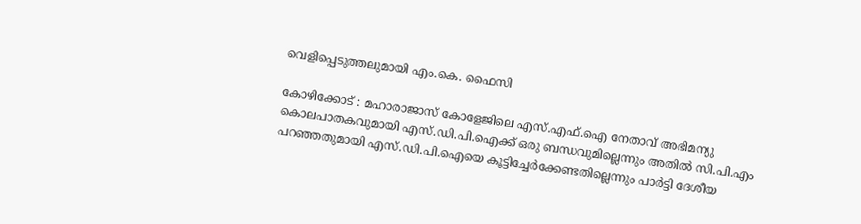വെളിപ്പെടുത്തലുമായി എം.കെ. ഫൈസി

കോഴിക്കോട് : മഹാരാജാസ് കോളേജിലെ എസ്.എഫ്.ഐ നേതാവ് അഭിമന്യു കൊലപാതകവുമായി എസ്.ഡി.പി.ഐക്ക് ഒരു ബന്ധവുമില്ലെന്നും അതിൽ സി.പി.എം പറഞ്ഞതുമായി എസ്.ഡി.പി.ഐയെ കൂട്ടിച്ചേർക്കേണ്ടതില്ലെന്നും പാർട്ടി ദേശീയ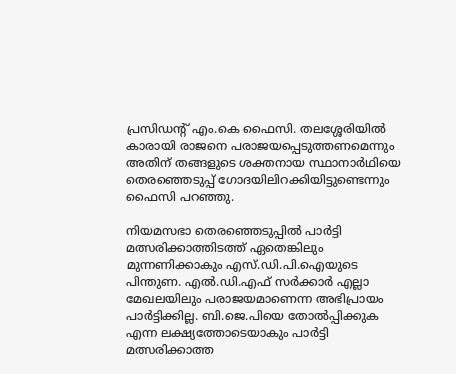പ്രസിഡന്റ് എം.കെ ഫൈസി. തലശ്ശേരിയിൽ കാരായി രാജനെ പരാജയപ്പെടുത്തണമെന്നും അതിന് തങ്ങളുടെ ശക്തനായ സ്ഥാനാർഥിയെ തെരഞ്ഞെടുപ്പ് ഗോദയിലിറക്കിയിട്ടുണ്ടെന്നും ഫൈസി പറഞ്ഞു.

നിയമസഭാ തെരഞ്ഞെടുപ്പിൽ പാർട്ടി മത്സരിക്കാത്തിടത്ത് ഏതെങ്കിലും മുന്നണിക്കാകും എസ്.ഡി.പി.ഐയുടെ പിന്തുണ. എൽ.ഡി.എഫ് സർക്കാർ എല്ലാ മേഖലയിലും പരാജയമാണെന്ന അഭിപ്രായം പാർട്ടിക്കില്ല. ബി.ജെ.പിയെ തോൽപ്പിക്കുക എന്ന ലക്ഷ്യത്തോടെയാകും പാർട്ടി മത്സരിക്കാത്ത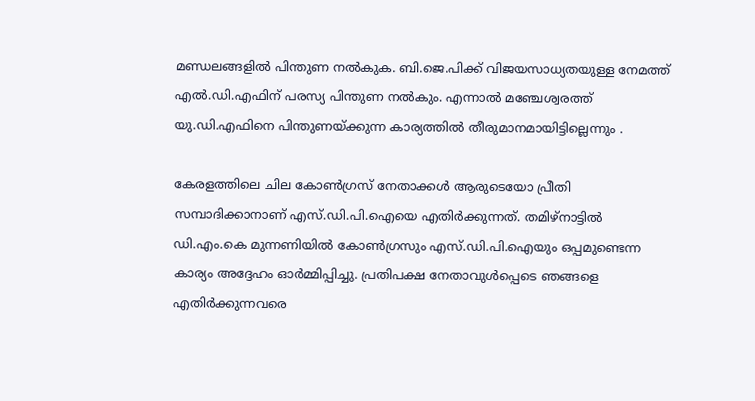മണ്ഡലങ്ങളിൽ പിന്തുണ നൽകുക. ബി.ജെ.പിക്ക് വിജയസാധ്യതയുള്ള നേമത്ത് എൽ.ഡി.എഫിന് പരസ്യ പിന്തുണ നൽകും. എന്നാൽ മഞ്ചേശ്വരത്ത് യു.ഡി.എഫിനെ പിന്തുണയ്ക്കുന്ന കാര്യത്തിൽ തീരുമാനമായിട്ടില്ലെന്നും .

കേരളത്തിലെ ചില കോൺഗ്രസ് നേതാക്കൾ ആരുടെയോ പ്രീതി സമ്പാദിക്കാനാണ് എസ്.ഡി.പി.ഐയെ എതിർക്കുന്നത്. തമിഴ്‌നാട്ടിൽ ഡി.എം.കെ മുന്നണിയിൽ കോൺഗ്രസും എസ്.ഡി.പി.ഐയും ഒപ്പമുണ്ടെന്ന കാര്യം അദ്ദേഹം ഓർമ്മിപ്പിച്ചു. പ്രതിപക്ഷ നേതാവുൾപ്പെടെ ഞങ്ങളെ എതിർക്കുന്നവരെ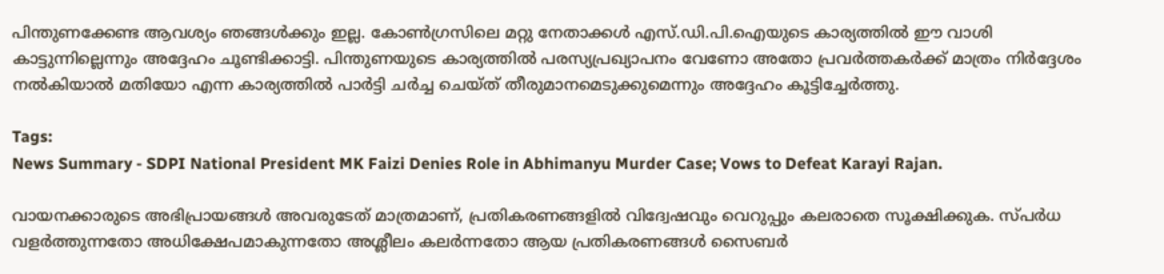പിന്തുണക്കേണ്ട ആവശ്യം ഞങ്ങൾക്കും ഇല്ല. കോൺഗ്രസിലെ മറ്റു നേതാക്കൾ എസ്.ഡി.പി.ഐയുടെ കാര്യത്തിൽ ഈ വാശി കാട്ടുന്നില്ലെന്നും അദ്ദേഹം ചൂണ്ടിക്കാട്ടി. പിന്തുണയുടെ കാര്യത്തിൽ പരസ്യപ്രഖ്യാപനം വേണോ അതോ പ്രവർത്തകർക്ക് മാത്രം നിർദ്ദേശം നൽകിയാൽ മതിയോ എന്ന കാര്യത്തിൽ പാർട്ടി ചർച്ച ചെയ്ത് തീരുമാനമെടുക്കുമെന്നും അദ്ദേഹം കൂട്ടിച്ചേർത്തു.

Tags:
News Summary - SDPI National President MK Faizi Denies Role in Abhimanyu Murder Case; Vows to Defeat Karayi Rajan.

വായനക്കാരുടെ അഭിപ്രായങ്ങള്‍ അവരുടേത് മാത്രമാണ്, പ്രതികരണങ്ങളിൽ വിദ്വേഷവും വെറുപ്പും കലരാതെ സൂക്ഷിക്കുക. സ്പർധ വളർത്തുന്നതോ അധിക്ഷേപമാകുന്നതോ അശ്ലീലം കലർന്നതോ ആയ പ്രതികരണങ്ങൾ സൈബർ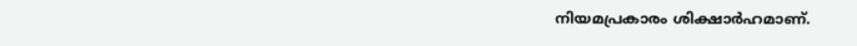നിയമപ്രകാരം ശിക്ഷാർഹമാണ്.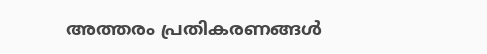അത്തരം പ്രതികരണങ്ങൾ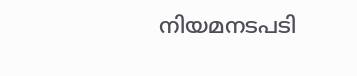നിയമനടപടി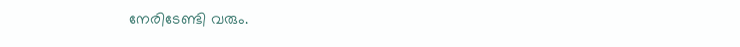നേരിടേണ്ടി വരും.